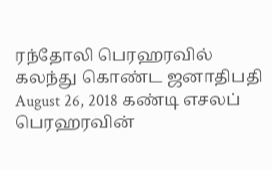ரந்தோலி பெரஹரவில் கலந்து கொண்ட ஜனாதிபதி August 26, 2018 கண்டி எசலப் பெரஹரவின்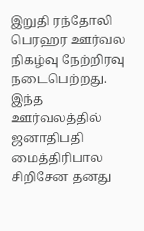இறுதி ரந்தோலி பெரஹர ஊர்வல நிகழ்வு நேற்றிரவு நடைபெற்றது. இந்த ஊர்வலத்தில் ஜனாதிபதி மைத்திரிபால சிறிசேன தனது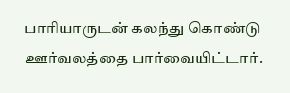பாரியாருடன் கலந்து கொண்டு ஊர்வலத்தை பார்வையிட்டார்.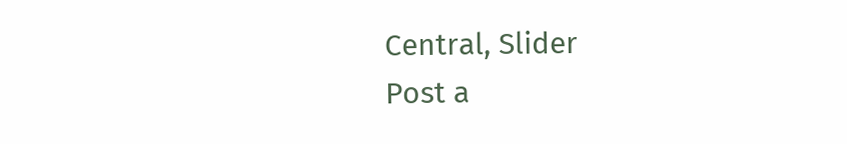Central, Slider
Post a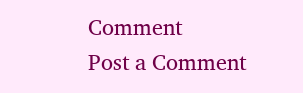Comment
Post a Comment